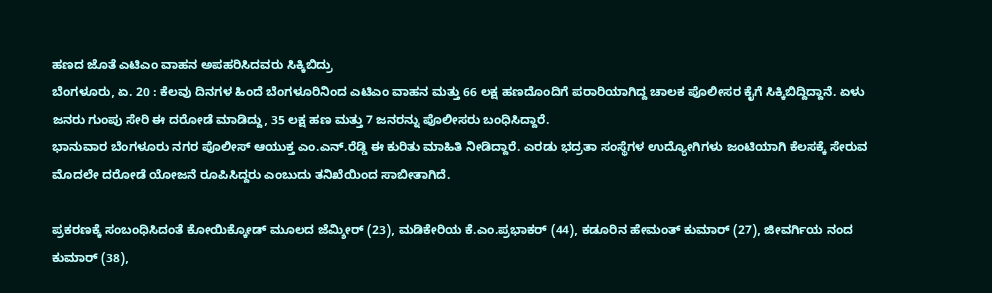ಹಣದ ಜೊತೆ ಎಟಿಎಂ ವಾಹನ ಅಪಹರಿಸಿದವರು ಸಿಕ್ಕಿಬಿದ್ರು
ಬೆಂಗಳೂರು, ಏ. 20 : ಕೆಲವು ದಿನಗಳ ಹಿಂದೆ ಬೆಂಗಳೂರಿನಿಂದ ಎಟಿಎಂ ವಾಹನ ಮತ್ತು 66 ಲಕ್ಷ ಹಣದೊಂದಿಗೆ ಪರಾರಿಯಾಗಿದ್ದ ಚಾಲಕ ಪೊಲೀಸರ ಕೈಗೆ ಸಿಕ್ಕಿಬಿದ್ದಿದ್ದಾನೆ. ಏಳು ಜನರು ಗುಂಪು ಸೇರಿ ಈ ದರೋಡೆ ಮಾಡಿದ್ದು, 35 ಲಕ್ಷ ಹಣ ಮತ್ತು 7 ಜನರನ್ನು ಪೊಲೀಸರು ಬಂಧಿಸಿದ್ದಾರೆ.
ಭಾನುವಾರ ಬೆಂಗಳೂರು ನಗರ ಪೊಲೀಸ್ ಆಯುಕ್ತ ಎಂ.ಎನ್.ರೆಡ್ಡಿ ಈ ಕುರಿತು ಮಾಹಿತಿ ನೀಡಿದ್ದಾರೆ. ಎರಡು ಭದ್ರತಾ ಸಂಸ್ಥೆಗಳ ಉದ್ಯೋಗಿಗಳು ಜಂಟಿಯಾಗಿ ಕೆಲಸಕ್ಕೆ ಸೇರುವ ಮೊದಲೇ ದರೋಡೆ ಯೋಜನೆ ರೂಪಿಸಿದ್ದರು ಎಂಬುದು ತನಿಖೆಯಿಂದ ಸಾಬೀತಾಗಿದೆ.

ಪ್ರಕರಣಕ್ಕೆ ಸಂಬಂಧಿಸಿದಂತೆ ಕೋಯಿಕ್ಕೋಡ್ ಮೂಲದ ಜೆಮ್ಶೀರ್ (23), ಮಡಿಕೇರಿಯ ಕೆ.ಎಂ.ಪ್ರಭಾಕರ್ (44), ಕಡೂರಿನ ಹೇಮಂತ್ ಕುಮಾರ್ (27), ಜೀವರ್ಗಿಯ ನಂದ ಕುಮಾರ್ (38),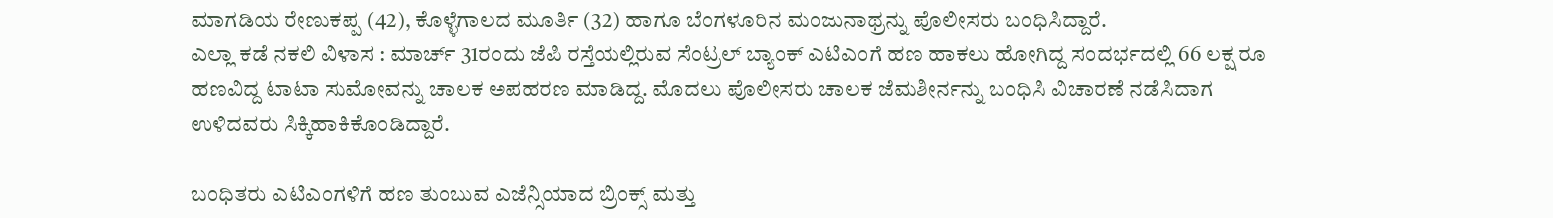ಮಾಗಡಿಯ ರೇಣುಕಪ್ಪ (42), ಕೊಳ್ಳೆಗಾಲದ ಮೂರ್ತಿ (32) ಹಾಗೂ ಬೆಂಗಳೂರಿನ ಮಂಜುನಾಥ್ರನ್ನು ಪೊಲೀಸರು ಬಂಧಿಸಿದ್ದಾರೆ.
ಎಲ್ಲಾ ಕಡೆ ನಕಲಿ ವಿಳಾಸ : ಮಾರ್ಚ್ 31ರಂದು ಜೆಪಿ ರಸ್ತೆಯಲ್ಲಿರುವ ಸೆಂಟ್ರಲ್ ಬ್ಯಾಂಕ್ ಎಟಿಎಂಗೆ ಹಣ ಹಾಕಲು ಹೋಗಿದ್ದ ಸಂದರ್ಭದಲ್ಲಿ 66 ಲಕ್ಷ ರೂ ಹಣವಿದ್ದ ಟಾಟಾ ಸುಮೋವನ್ನು ಚಾಲಕ ಅಪಹರಣ ಮಾಡಿದ್ದ. ಮೊದಲು ಪೊಲೀಸರು ಚಾಲಕ ಜೆಮಶೀರ್ನನ್ನು ಬಂಧಿಸಿ ವಿಚಾರಣೆ ನಡೆಸಿದಾಗ ಉಳಿದವರು ಸಿಕ್ಕಿಹಾಕಿಕೊಂಡಿದ್ದಾರೆ.

ಬಂಧಿತರು ಎಟಿಎಂಗಳಿಗೆ ಹಣ ತುಂಬುವ ಎಜೆನ್ಸಿಯಾದ ಬ್ರಿಂಕ್ಸ್ ಮತ್ತು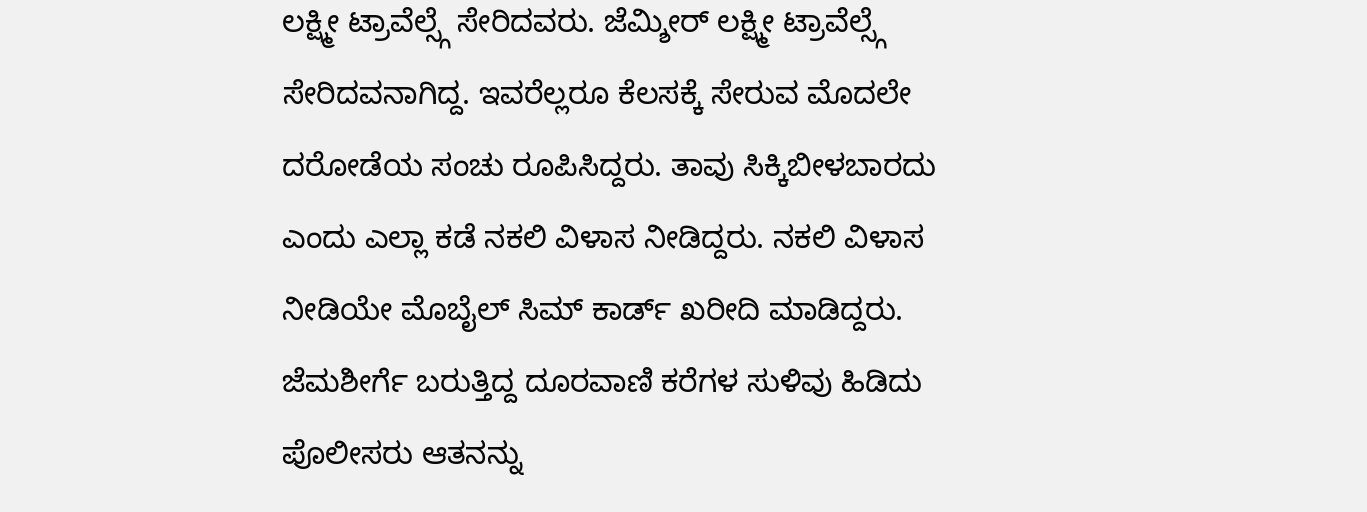ಲಕ್ಷ್ಮೀ ಟ್ರಾವೆಲ್ಸ್ಗೆ ಸೇರಿದವರು. ಜೆಮ್ಶೀರ್ ಲಕ್ಷ್ಮೀ ಟ್ರಾವೆಲ್ಸ್ಗೆ ಸೇರಿದವನಾಗಿದ್ದ. ಇವರೆಲ್ಲರೂ ಕೆಲಸಕ್ಕೆ ಸೇರುವ ಮೊದಲೇ ದರೋಡೆಯ ಸಂಚು ರೂಪಿಸಿದ್ದರು. ತಾವು ಸಿಕ್ಕಿಬೀಳಬಾರದು ಎಂದು ಎಲ್ಲಾ ಕಡೆ ನಕಲಿ ವಿಳಾಸ ನೀಡಿದ್ದರು. ನಕಲಿ ವಿಳಾಸ ನೀಡಿಯೇ ಮೊಬೈಲ್ ಸಿಮ್ ಕಾರ್ಡ್ ಖರೀದಿ ಮಾಡಿದ್ದರು.
ಜೆಮಶೀರ್ಗೆ ಬರುತ್ತಿದ್ದ ದೂರವಾಣಿ ಕರೆಗಳ ಸುಳಿವು ಹಿಡಿದು ಪೊಲೀಸರು ಆತನನ್ನು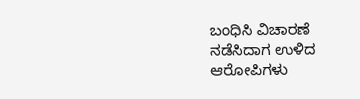ಬಂಧಿಸಿ ವಿಚಾರಣೆ ನಡೆಸಿದಾಗ ಉಳಿದ ಆರೋಪಿಗಳು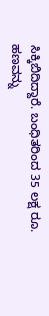ಸಿಕ್ಕಿಬಿದಿದ್ದಾರೆ. ಬಂಧಿತರಿಂದ 35 ಲಕ್ಷ ರೂ. ಹಣವನ್ನು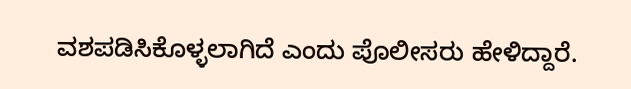ವಶಪಡಿಸಿಕೊಳ್ಳಲಾಗಿದೆ ಎಂದು ಪೊಲೀಸರು ಹೇಳಿದ್ದಾರೆ.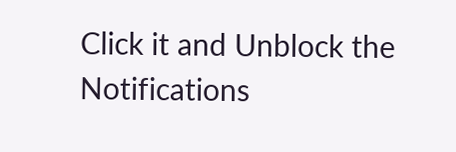Click it and Unblock the Notifications